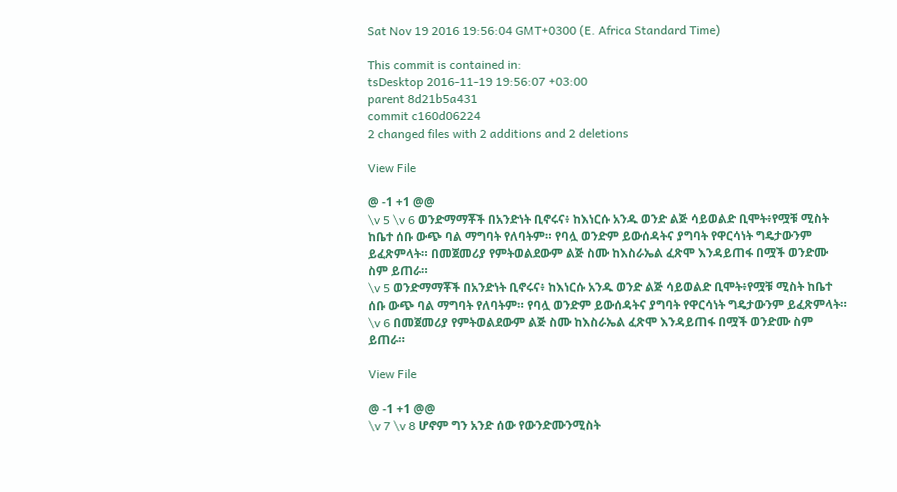Sat Nov 19 2016 19:56:04 GMT+0300 (E. Africa Standard Time)

This commit is contained in:
tsDesktop 2016-11-19 19:56:07 +03:00
parent 8d21b5a431
commit c160d06224
2 changed files with 2 additions and 2 deletions

View File

@ -1 +1 @@
\v 5 \v 6 ወንድማማቾች በአንድነት ቢኖሩና፥ ከእነርሱ አንዱ ወንድ ልጅ ሳይወልድ ቢሞት፥የሟቹ ሚስት ከቤተ ሰቡ ውጭ ባል ማግባት የለባትም። የባሏ ወንድም ይውሰዳትና ያግባት የዋርሳነት ግዴታውንም ይፈጽምላት። በመጀመሪያ የምትወልደውም ልጅ ስሙ ከእስራኤል ፈጽሞ እንዳይጠፋ በሟች ወንድሙ ስም ይጠራ።
\v 5 ወንድማማቾች በአንድነት ቢኖሩና፥ ከእነርሱ አንዱ ወንድ ልጅ ሳይወልድ ቢሞት፥የሟቹ ሚስት ከቤተ ሰቡ ውጭ ባል ማግባት የለባትም። የባሏ ወንድም ይውሰዳትና ያግባት የዋርሳነት ግዴታውንም ይፈጽምላት። \v 6 በመጀመሪያ የምትወልደውም ልጅ ስሙ ከእስራኤል ፈጽሞ እንዳይጠፋ በሟች ወንድሙ ስም ይጠራ።

View File

@ -1 +1 @@
\v 7 \v 8 ሆኖም ግን አንድ ሰው የውንድሙንሚስት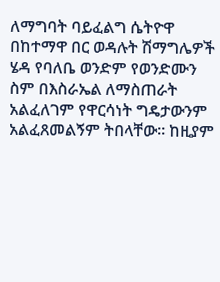ለማግባት ባይፈልግ ሴትዮዋ በከተማዋ በር ወዳሉት ሽማግሌዎች ሄዳ የባለቤ ወንድም የወንድሙን ስም በእስራኤል ለማስጠራት አልፈለገም የዋርሳነት ግዴታውንም አልፈጸመልኝም ትበላቸው። ከዚያም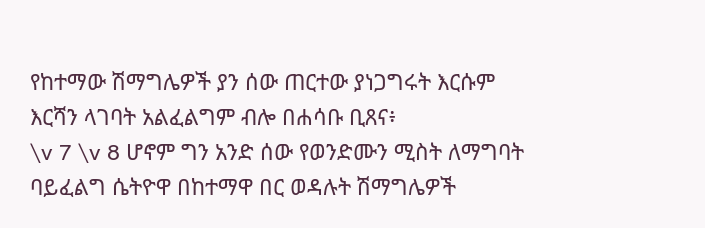የከተማው ሽማግሌዎች ያን ሰው ጠርተው ያነጋግሩት እርሱም እርሻን ላገባት አልፈልግም ብሎ በሐሳቡ ቢጸና፥
\v 7 \v 8 ሆኖም ግን አንድ ሰው የወንድሙን ሚስት ለማግባት ባይፈልግ ሴትዮዋ በከተማዋ በር ወዳሉት ሽማግሌዎች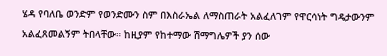ሄዳ የባለቤ ወንድም የወንድሙን ስም በእስራኤል ለማስጠራት አልፈለገም የዋርሳነት ግዴታውንም አልፈጸመልኝም ትበላቸው። ከዚያም የከተማው ሽማግሌዎች ያን ሰው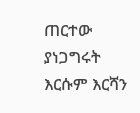ጠርተው ያነጋግሩት እርሱም እርሻን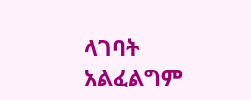ላገባት አልፈልግም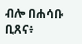ብሎ በሐሳቡ ቢጸና፥